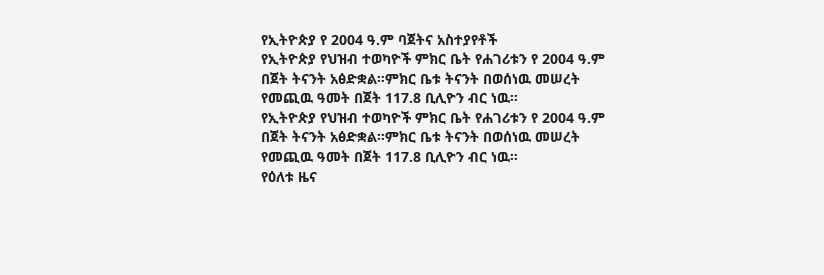የኢትዮጵያ የ 2004 ዓ.ም ባጀትና አስተያየቶች
የኢትዮጵያ የህዝብ ተወካዮች ምክር ቤት የሐገሪቱን የ 2004 ዓ.ም በጀት ትናንት አፅድቋል።ምክር ቤቱ ትናንት በወሰነዉ መሠረት የመጪዉ ዓመት በጀት 117.8 ቢሊዮን ብር ነዉ።
የኢትዮጵያ የህዝብ ተወካዮች ምክር ቤት የሐገሪቱን የ 2004 ዓ.ም በጀት ትናንት አፅድቋል።ምክር ቤቱ ትናንት በወሰነዉ መሠረት የመጪዉ ዓመት በጀት 117.8 ቢሊዮን ብር ነዉ።
የዕለቱ ዜና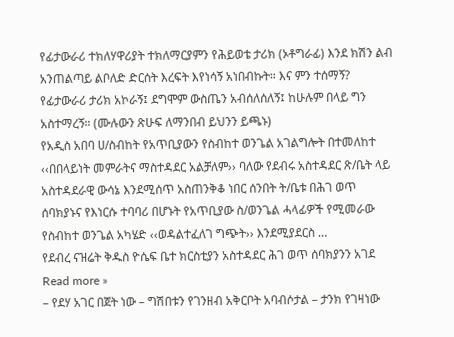የፊታውራሪ ተክለሃዋሪያት ተክለማርያምን የሕይወቴ ታሪክ (ኦቶግራፊ) እንደ ክሽን ልብ አንጠልጣይ ልቦለድ ድርሰት እረፍት እየነሳኝ አነበብኩት። እና ምን ተሰማኝ? የፊታውራሪ ታሪክ አኮራኝ፤ ደግሞም ውስጤን አብሰለሰለኝ፤ ከሁሉም በላይ ግን አስተማረኝ። (ሙሉውን ጽሁፍ ለማንበብ ይህንን ይጫኑ)
የአዲስ አበባ ሀ/ስብከት የአጥቢያውን የስብከተ ወንጌል አገልግሎት በተመለከተ ‹‹በበላይነት መምራትና ማስተዳደር አልቻለም›› ባለው የደብሩ አስተዳደር ጽ/ቤት ላይ አስተዳደራዊ ውሳኔ እንደሚሰጥ አስጠንቅቆ ነበር ሰንበት ት/ቤቱ በሕገ ወጥ ሰባክያኑና የእነርሱ ተባባሪ በሆኑት የአጥቢያው ስ/ወንጌል ሓላፊዎች የሚመራው የስብከተ ወንጌል አካሄድ ‹‹ወዳልተፈለገ ግጭት›› እንደሚያደርስ …
የደብረ ናዝሬት ቅዱስ ዮሴፍ ቤተ ክርስቲያን አስተዳደር ሕገ ወጥ ሰባክያንን አገደ Read more »
– የደሃ አገር በጀት ነው – ግሽበቱን የገንዘብ አቅርቦት አባብሶታል – ታንክ የገዛነው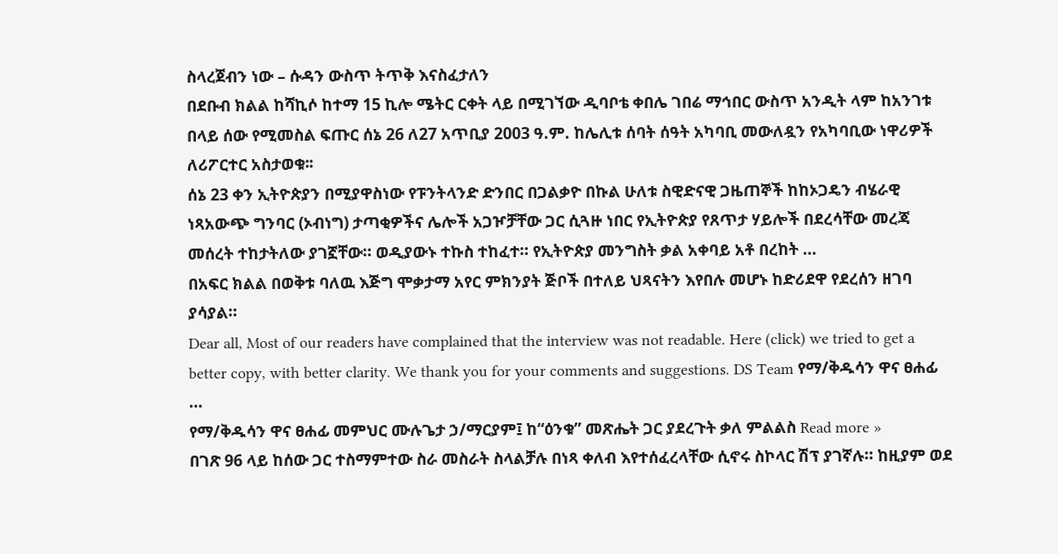ስላረጀብን ነው – ሱዳን ውስጥ ትጥቅ እናስፈታለን
በደቡብ ክልል ከሻኪሶ ከተማ 15 ኪሎ ሜትር ርቀት ላይ በሚገኘው ዲባቦቴ ቀበሌ ገበሬ ማኅበር ውስጥ አንዲት ላም ከአንገቱ በላይ ሰው የሚመስል ፍጡር ሰኔ 26 ለ27 አጥቢያ 2003 ዓ.ም. ከሌሊቱ ሰባት ሰዓት አካባቢ መውለዷን የአካባቢው ነዋሪዎች ለሪፖርተር አስታወቁ፡፡
ሰኔ 23 ቀን ኢትዮጵያን በሚያዋስነው የፑንትላንድ ድንበር በጋልቃዮ በኩል ሁለቱ ስዊድናዊ ጋዜጠኞች ከከኦጋዴን ብሄራዊ ነጻአውጭ ግንባር (ኦብነግ) ታጣቂዎችና ሌሎች አጋዦቻቸው ጋር ሲጓዙ ነበር የኢትዮጵያ የጸጥታ ሃይሎች በደረሳቸው መረጃ መሰረት ተከታትለው ያገኟቸው። ወዲያውኑ ተኩስ ተከፈተ። የኢትዮጵያ መንግስት ቃል አቀባይ አቶ በረከት …
በአፍር ክልል በወቅቱ ባለዉ እጅግ ሞቃታማ አየር ምክንያት ጅቦች በተለይ ህጻናትን እየበሉ መሆኑ ከድሪደዋ የደረሰን ዘገባ ያሳያል።
Dear all, Most of our readers have complained that the interview was not readable. Here (click) we tried to get a better copy, with better clarity. We thank you for your comments and suggestions. DS Team የማ/ቅዱሳን ዋና ፀሐፊ …
የማ/ቅዱሳን ዋና ፀሐፊ መምህር ሙሉጌታ ኃ/ማርያም፤ ከ“ዕንቁ” መጽሔት ጋር ያደረጉት ቃለ ምልልስ Read more »
በገጽ 96 ላይ ከሰው ጋር ተስማምተው ስራ መስራት ስላልቻሉ በነጻ ቀለብ እየተሰፈረላቸው ሲኖሩ ስኮላር ሽፕ ያገኛሉ። ከዚያም ወደ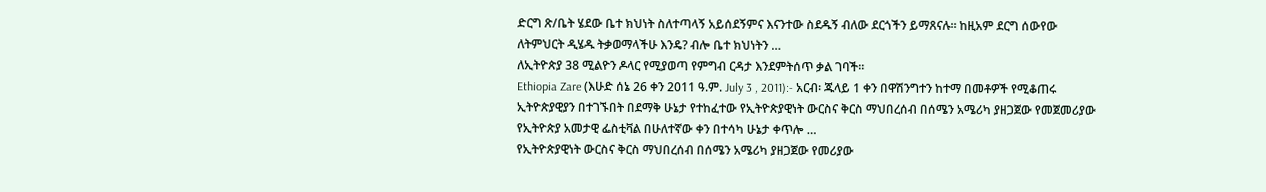ድርግ ጽ/ቤት ሄደው ቤተ ክህነት ስለተጣላኝ አይሰደኝምና እናንተው ስደዱኝ ብለው ደርጎችን ይማጸናሉ። ከዚአም ደርግ ሰውየው ለትምህርት ዲሄዱ ትቃወማላችሁ እንዴ? ብሎ ቤተ ክህነትን …
ለኢትዮጵያ 38 ሚልዮን ዶላር የሚያወጣ የምግብ ርዳታ እንደምትሰጥ ቃል ገባች።
Ethiopia Zare (እሁድ ሰኔ 26 ቀን 2011 ዓ.ም. July 3 , 2011):- አርብ፡ ጁላይ 1 ቀን በዋሽንግተን ከተማ በመቶዎች የሚቆጠሩ ኢትዮጵያዊያን በተገኙበት በደማቅ ሁኔታ የተከፈተው የኢትዮጵያዊነት ውርስና ቅርስ ማህበረሰብ በሰሜን አሜሪካ ያዘጋጀው የመጀመሪያው የኢትዮጵያ አመታዊ ፌስቲቫል በሁለተኛው ቀን በተሳካ ሁኔታ ቀጥሎ …
የኢትዮጵያዊነት ውርስና ቅርስ ማህበረሰብ በሰሜን አሜሪካ ያዘጋጀው የመሪያው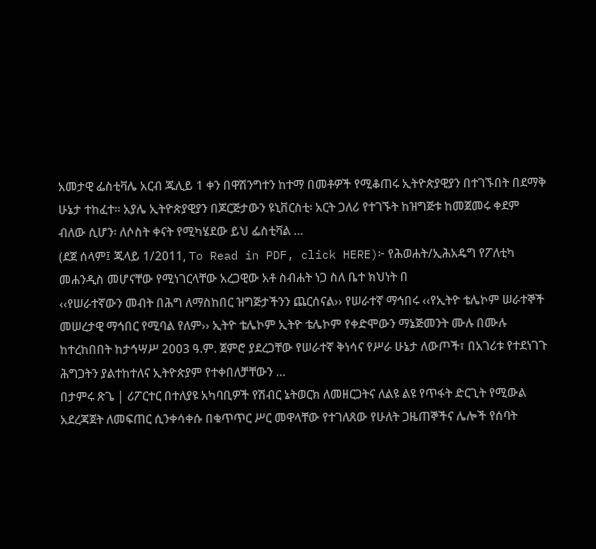አመታዊ ፌስቲቫሌ አርብ ጁሊይ 1 ቀን በዋሽንግተን ከተማ በመቶዎች የሚቆጠሩ ኢትዮጵያዊያን በተገኙበት በደማቅ ሁኔታ ተከፈተ። አያሌ ኢትዮጵያዊያን በጆርጅታውን ዩኒቨርስቲ፡ አርት ጋለሪ የተገኙት ከዝግጅቱ ከመጀመሩ ቀደም ብለው ሲሆን፡ ለሶስት ቀናት የሚካሄደው ይህ ፌስቲቫል …
(ደጀ ሰላም፤ ጁላይ 1/2011, To Read in PDF, click HERE)፦ የሕወሐት/ኢሕአዴግ የፖለቲካ መሐንዲስ መሆናቸው የሚነገርላቸው አረጋዊው አቶ ስብሐት ነጋ ስለ ቤተ ክህነት በ
‹‹የሠራተኛውን መብት በሕግ ለማስከበር ዝግጅታችንን ጨርሰናል›› የሠራተኛ ማኅበሩ ‹‹የኢትዮ ቴሌኮም ሠራተኞች መሠረታዊ ማኅበር የሚባል የለም›› ኢትዮ ቴሌኮም ኢትዮ ቴሌኮም የቀድሞውን ማኔጅመንት ሙሉ በሙሉ ከተረከበበት ከታኅሣሥ 2003 ዓ.ም. ጀምሮ ያደረጋቸው የሠራተኛ ቅነሳና የሥራ ሁኔታ ለውጦች፣ በአገሪቱ የተደነገጉ ሕግጋትን ያልተከተለና ኢትዮጵያም የተቀበለቻቸውን …
በታምሩ ጽጌ | ሪፖርተር በተለያዩ አካባቢዎች የሽብር ኔትወርክ ለመዘርጋትና ለልዩ ልዩ የጥፋት ድርጊት የሚውል አደረጃጀት ለመፍጠር ሲንቀሳቀሱ በቁጥጥር ሥር መዋላቸው የተገለጸው የሁለት ጋዜጠኞችና ሌሎች የሰባት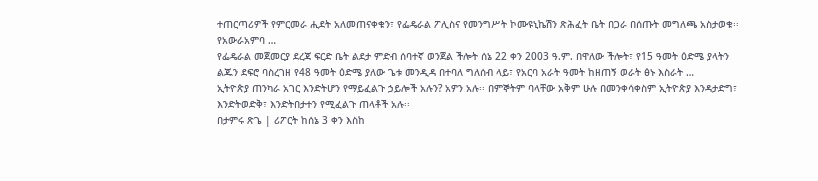ተጠርጣሪዎች የምርመራ ሒደት አለመጠናቀቁን፣ የፌዴራል ፖሊስና የመንግሥት ኮሙዩኒኬሽን ጽሕፈት ቤት በጋራ በሰጡት መግለጫ አስታወቁ፡፡ የአውራአምባ …
የፌዴራል መጀመርያ ደረጃ ፍርድ ቤት ልደታ ምድብ ሰባተኛ ወንጀል ችሎት ሰኔ 22 ቀን 2003 ዓ.ም. በዋለው ችሎት፣ የ15 ዓመት ዕድሜ ያላትን ልጁን ደፍሮ ባስረገዘ የ48 ዓመት ዕድሜ ያለው ጌቱ መንዲዳ በተባለ ግለሰብ ላይ፣ የአርባ አራት ዓመት ከዘጠኝ ወራት ፅኑ እስራት …
ኢትዮጵያ ጠንካራ አገር እንድትሆን የማይፈልጉ ኃይሎች አሉን? አዎን አሉ፡፡ በምኞትም ባላቸው አቅም ሁሉ በመንቀሳቀስም ኢትዮጵያ እንዳታድግ፣ እንድትወድቅ፣ እንድትበታተን የሚፈልጉ ጠላቶች አሉ፡፡
በታምሩ ጽጌ | ሪፖርት ከሰኔ 3 ቀን እስከ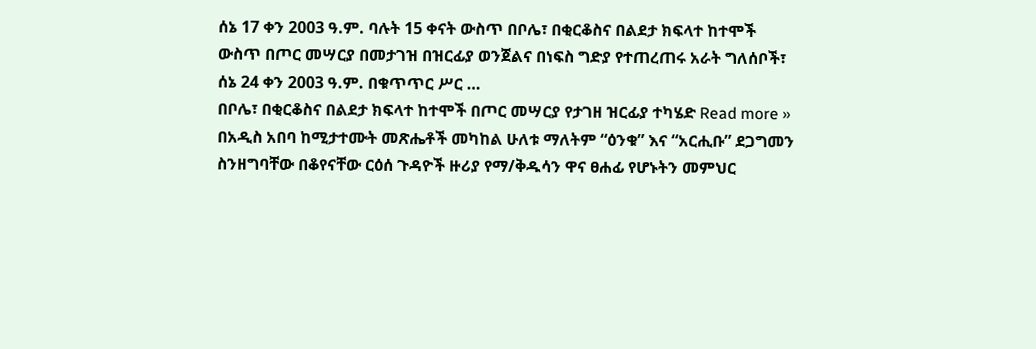ሰኔ 17 ቀን 2003 ዓ.ም. ባሉት 15 ቀናት ውስጥ በቦሌ፣ በቂርቆስና በልደታ ክፍላተ ከተሞች ውስጥ በጦር መሣርያ በመታገዝ በዝርፊያ ወንጀልና በነፍስ ግድያ የተጠረጠሩ አራት ግለሰቦች፣ ሰኔ 24 ቀን 2003 ዓ.ም. በቁጥጥር ሥር …
በቦሌ፣ በቂርቆስና በልደታ ክፍላተ ከተሞች በጦር መሣርያ የታገዘ ዝርፊያ ተካሄድ Read more »
በአዲስ አበባ ከሚታተሙት መጽሔቶች መካከል ሁለቱ ማለትም “ዕንቁ” እና “አርሒቡ” ደጋግመን ስንዘግባቸው በቆየናቸው ርዕሰ ጉዳዮች ዙሪያ የማ/ቅዱሳን ዋና ፀሐፊ የሆኑትን መምህር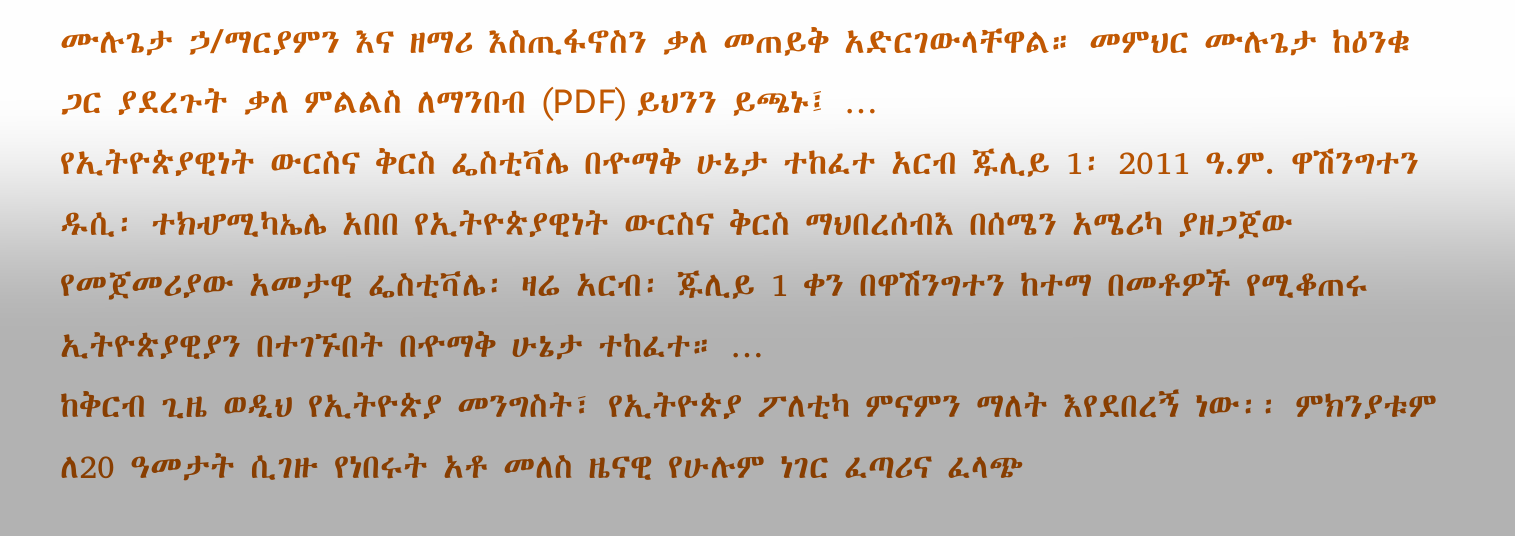ሙሉጌታ ኃ/ማርያምን እና ዘማሪ እስጢፋኖስን ቃለ መጠይቅ አድርገውላቸዋል። መምህር ሙሉጌታ ከዕንቁ ጋር ያደረጉት ቃለ ምልልስ ለማንበብ (PDF) ይህንን ይጫኑ፤ …
የኢትዮጵያዊነት ውርስና ቅርስ ፌስቲቫሌ በዯማቅ ሁኔታ ተከፈተ አርብ ጁሊይ 1፡ 2011 ዓ.ም. ዋሽንግተን ዱሲ፡ ተክሇሚካኤሌ አበበ የኢትዮጵያዊነት ውርስና ቅርስ ማህበረሰብእ በሰሜን አሜሪካ ያዘጋጀው የመጀመሪያው አመታዊ ፌስቲቫሌ፡ ዛሬ አርብ፡ ጁሊይ 1 ቀን በዋሽንግተን ከተማ በመቶዎች የሚቆጠሩ ኢትዮጵያዊያን በተገኙበት በዯማቅ ሁኔታ ተከፈተ። …
ከቅርብ ጊዜ ወዲህ የኢትዮጵያ መንግስት፣ የኢትዮጵያ ፖለቲካ ምናምን ማለት እየደበረኝ ነው፡፡ ምክንያቱም ለ20 ዓመታት ሲገዙ የነበሩት አቶ መለስ ዜናዊ የሁሉም ነገር ፈጣሪና ፈላጭ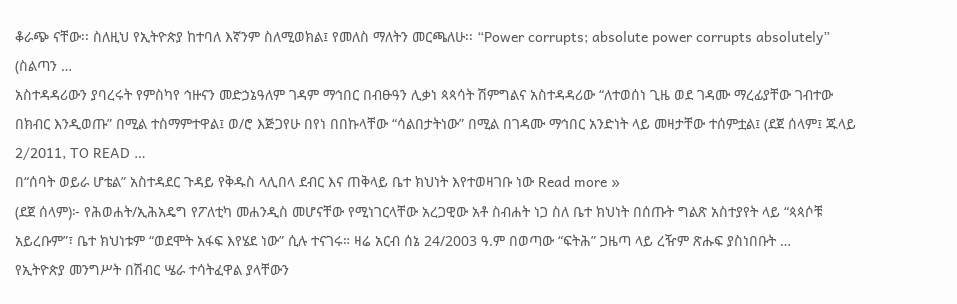ቆራጭ ናቸው፡፡ ስለዚህ የኢትዮጵያ ከተባለ እኛንም ስለሚወክል፤ የመለስ ማለትን መርጫለሁ፡፡ “Power corrupts; absolute power corrupts absolutely” (ስልጣን …
አስተዳዳሪውን ያባረሩት የምስካየ ኅዙናን መድኃኔዓለም ገዳም ማኅበር በብፁዓን ሊቃነ ጳጳሳት ሽምግልና አስተዳዳሪው “ለተወሰነ ጊዜ ወደ ገዳሙ ማረፊያቸው ገብተው በክብር እንዲወጡ” በሚል ተስማምተዋል፤ ወ/ሮ እጅጋየሁ በየነ በበኩላቸው “ሳልበታትነው” በሚል በገዳሙ ማኅበር አንድነት ላይ መዛታቸው ተሰምቷል፤ (ደጀ ሰላም፤ ጁላይ 2/2011, TO READ …
በ“ሰባት ወይራ ሆቴል” አስተዳደር ጉዳይ የቅዱስ ላሊበላ ደብር እና ጠቅላይ ቤተ ክህነት እየተወዛገቡ ነው Read more »
(ደጀ ሰላም)፦ የሕወሐት/ኢሕአዴግ የፖለቲካ መሐንዲስ መሆናቸው የሚነገርላቸው አረጋዊው አቶ ስብሐት ነጋ ስለ ቤተ ክህነት በሰጡት ግልጽ አስተያየት ላይ “ጳጳሶቹ አይረቡም”፣ ቤተ ክህነቱም “ወደሞት አፋፍ እየሄደ ነው” ሲሉ ተናገሩ። ዛሬ አርብ ሰኔ 24/2003 ዓ.ም በወጣው “ፍትሕ” ጋዜጣ ላይ ረዥም ጽሑፍ ያስነበቡት …
የኢትዮጵያ መንግሥት በሽብር ሤራ ተሳትፈዋል ያላቸውን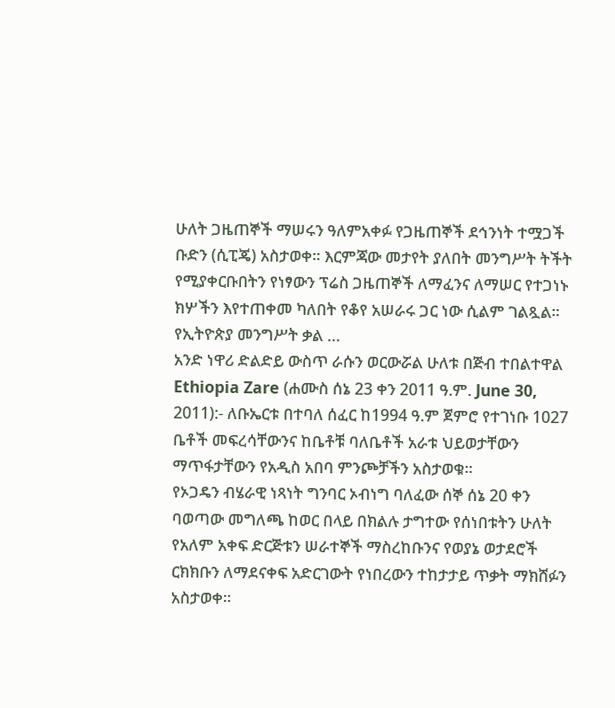ሁለት ጋዜጠኞች ማሠሩን ዓለምአቀፉ የጋዜጠኞች ደኅንነት ተሟጋች ቡድን (ሲፒጄ) አስታወቀ። እርምጃው መታየት ያለበት መንግሥት ትችት የሚያቀርቡበትን የነፃውን ፕሬስ ጋዜጠኞች ለማፈንና ለማሠር የተጋነኑ ክሦችን እየተጠቀመ ካለበት የቆየ አሠራሩ ጋር ነው ሲልም ገልጿል። የኢትዮጵያ መንግሥት ቃል …
አንድ ነዋሪ ድልድይ ውስጥ ራሱን ወርውሯል ሁለቱ በጅብ ተበልተዋል Ethiopia Zare (ሐሙስ ሰኔ 23 ቀን 2011 ዓ.ም. June 30, 2011):- ለቡኤርቱ በተባለ ሰፈር ከ1994 ዓ.ም ጀምሮ የተገነቡ 1027 ቤቶች መፍረሳቸውንና ከቤቶቹ ባለቤቶች አራቱ ህይወታቸውን ማጥፋታቸውን የአዲስ አበባ ምንጮቻችን አስታወቁ።
የኦጋዴን ብሄራዊ ነጻነት ግንባር ኦብነግ ባለፈው ሰኞ ሰኔ 20 ቀን ባወጣው መግለጫ ከወር በላይ በክልሉ ታግተው የሰነበቱትን ሁለት የአለም አቀፍ ድርጅቱን ሠራተኞች ማስረከቡንና የወያኔ ወታደሮች ርክክቡን ለማደናቀፍ አድርገውት የነበረውን ተከታታይ ጥቃት ማክሸፉን አስታወቀ።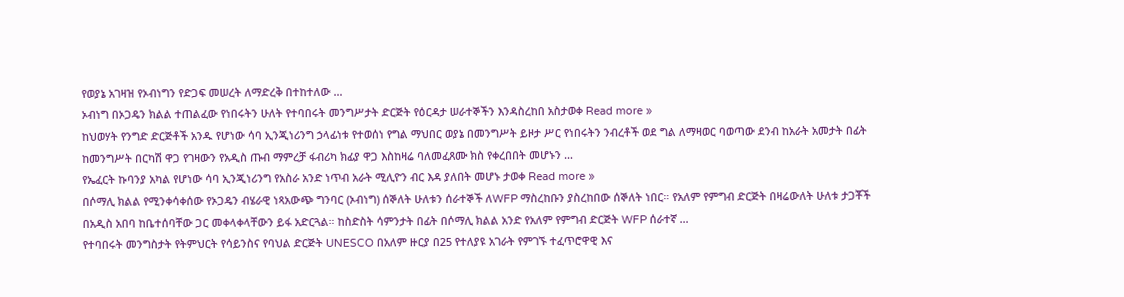የወያኔ አገዛዝ የኦብነግን የድጋፍ መሠረት ለማድረቅ በተከተለው …
ኦብነግ በኦጋዴን ክልል ተጠልፈው የነበሩትን ሁለት የተባበሩት መንግሥታት ድርጅት የዕርዳታ ሠራተኞችን እንዳስረከበ አስታወቀ Read more »
ከህወሃት የንግድ ድርጅቶች አንዱ የሆነው ሳባ ኢንጂነሪንግ ኃላፊነቱ የተወሰነ የግል ማህበር ወያኔ በመንግሥት ይዞታ ሥር የነበሩትን ንብረቶች ወደ ግል ለማዛወር ባወጣው ደንብ ከአራት አመታት በፊት ከመንግሥት በርካሽ ዋጋ የገዛውን የአዲስ ጡብ ማምረቻ ፋብሪካ ክፊያ ዋጋ እስከዛሬ ባለመፈጸሙ ክስ የቀረበበት መሆኑን …
የኤፈርት ኩባንያ አካል የሆነው ሳባ ኢንጂነሪንግ የአስራ አንድ ነጥብ አራት ሚሊዮን ብር እዳ ያለበት መሆኑ ታወቀ Read more »
በሶማሊ ክልል የሚንቀሳቀሰው የኦጋዴን ብሄራዊ ነጻአውጭ ግንባር (ኦብነግ) ሰኞለት ሁለቱን ሰራተኞች ለWFP ማስረከቡን ያስረከበው ሰኞለት ነበር። የአለም የምግብ ድርጅት በዛሬውለት ሁለቱ ታጋቾች በአዲስ አበባ ከቤተሰባቸው ጋር መቀላቀላቸውን ይፋ አድርጓል። ከስድስት ሳምንታት በፊት በሶማሊ ክልል አንድ የአለም የምግብ ድርጅት WFP ሰራተኛ …
የተባበሩት መንግስታት የትምህርት የሳይንስና የባህል ድርጅት UNESCO በአለም ዙርያ በ25 የተለያዩ አገራት የምገኙ ተፈጥሮዋዊ እና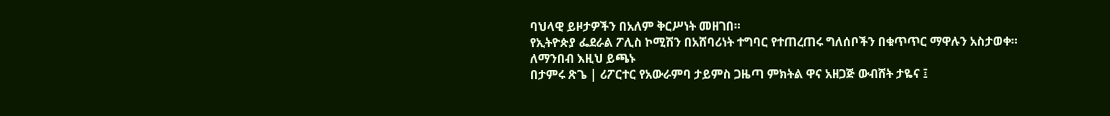ባህላዊ ይዞታዎችን በአለም ቅርሥነት መዘገበ።
የኢትዮጵያ ፌደራል ፖሊስ ኮሚሽን በአሸባሪነት ተግባር የተጠረጠሩ ግለሰቦችን በቁጥጥር ማዋሉን አስታወቀ።
ለማንበብ እዚህ ይጫኑ
በታምሩ ጽጌ | ሪፖርተር የአውራምባ ታይምስ ጋዜጣ ምክትል ዋና አዘጋጅ ውብሸት ታዬና ፤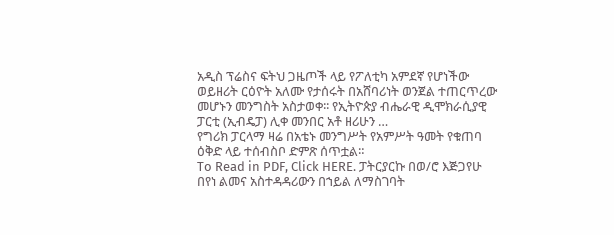አዲስ ፕሬስና ፍትህ ጋዜጦች ላይ የፖለቲካ አምደኛ የሆነችው ወይዘሪት ርዕዮት አለሙ የታሰሩት በአሸባሪነት ወንጀል ተጠርጥረው መሆኑን መንግስት አስታወቀ፡፡ የኢትዮጵያ ብሔራዊ ዲሞክራሲያዊ ፓርቲ (ኢብዴፓ) ሊቀ መንበር አቶ ዘሪሁን …
የግሪክ ፓርላማ ዛሬ በአቴኑ መንግሥት የአምሥት ዓመት የቁጠባ ዕቅድ ላይ ተሰብስቦ ድምጽ ሰጥቷል።
To Read in PDF, Click HERE. ፓትርያርኩ በወ/ሮ እጅጋየሁ በየነ ልመና አስተዳዳሪውን በኀይል ለማስገባት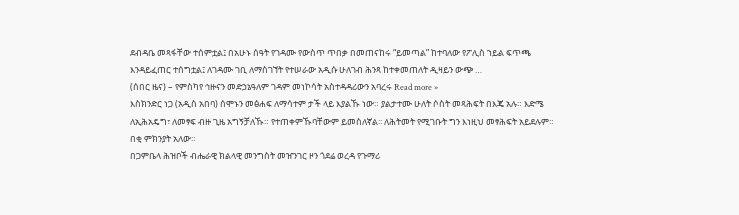ደብዳቤ መጻፋቸው ተሰምቷል፤ በአሁኑ ሰዓት የገዳሙ የውስጥ ጥበቃ በመጠናከሩ “ይመጣል” ከተባለው የፖሊስ ኀይል ፍጥጫ እንዳይፈጠር ተሰግቷል፤ ለገዳሙ ገቢ ለማስገኘት የተሠራው አዲሱ ሁለገብ ሕንጻ ከተቀመጠለት ዲዛይን ውጭ …
(ሰበር ዜና) – የምስካየ ኅዙናን መድኃኔዓለም ገዳም መነኮሳት አስተዳዳሪውን አባረሩ Read more »
እስክንድር ነጋ (አዲስ አበባ) ሰሞኑን መፅሐፍ ለማሳተም ታች ላይ እያልኹ ነው። ያልታተሙ ሁለት ሶስት መጻሕፍት በእጄ አሉ። እድሜ ለኢሕአዴግ፣ ለመፃፍ ብዙ ጊዜ አግኝቻለኹ። የተጠቀምኹባቸውም ይመስለኛል፡፡ ለሕትመት የሚገቡት ግን እነዚህ መፃሕፍት አይደሉም። በቂ ምክንያት አለው።
በጋምቤላ ሕዝቦች ብሔራዊ ክልላዊ መንግስት መዠንገር ዞን ጎደሬ ወረዳ የጉማሪ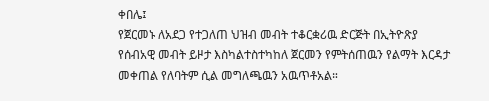ቀበሌ፤
የጀርመኑ ለአደጋ የተጋለጠ ህዝብ መብት ተቆርቋሪዉ ድርጅት በኢትዮጽያ የሰብአዊ መብት ይዞታ እስካልተስተካከለ ጀርመን የምትሰጠዉን የልማት እርዳታ መቀጠል የለባትም ሲል መግለጫዉን አዉጥቶአል።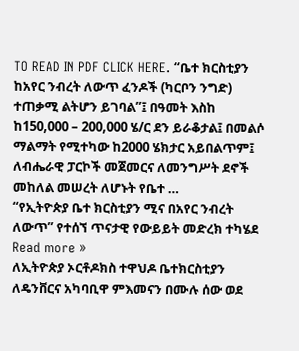TO READ IN PDF CLICK HERE. “ቤተ ክርስቲያን ከአየር ንብረት ለውጥ ፈንዶች (ካርቦን ንግድ) ተጠቃሚ ልትሆን ይገባል”፤ በዓመት እስከ ከ150,000 – 200,000 ሄ/ር ደን ይራቆታል፤ በመልሶ ማልማት የሚተካው ከ2000 ሄክታር አይበልጥም፤ ለብሔራዊ ፓርኮች መጀመርና ለመንግሥት ደኖች መከለል መሠረት ለሆኑት የቤተ …
“የኢትዮጵያ ቤተ ክርስቲያን ሚና በአየር ንብረት ለውጥ” የተሰኘ ጥናታዊ የውይይት መድረክ ተካሄደ Read more »
ለኢትዮጵያ ኦርቶዶክስ ተዋህዶ ቤተክርስቲያን ለዴንቨርና አካባቢዋ ምእመናን በሙሉ ሰው ወደ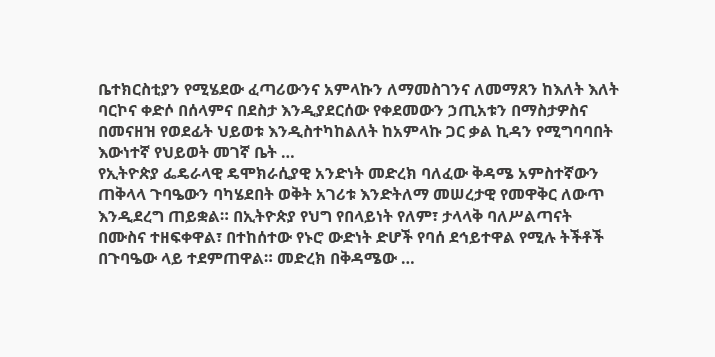ቤተክርስቲያን የሚሄደው ፈጣሪውንና አምላኩን ለማመስገንና ለመማጸን ከእለት እለት ባርኮና ቀድሶ በሰላምና በደስታ እንዲያደርሰው የቀደመውን ኃጢአቱን በማስታዎስና በመናዘዝ የወደፊት ህይወቱ እንዲስተካከልለት ከአምላኩ ጋር ቃል ኪዳን የሚግባባበት እውነተኛ የህይወት መገኛ ቤት …
የኢትዮጵያ ፌዴራላዊ ዴሞክራሲያዊ አንድነት መድረክ ባለፈው ቅዳሜ አምስተኛውን ጠቅላላ ጉባዔውን ባካሄደበት ወቅት አገሪቱ እንድትለማ መሠረታዊ የመዋቅር ለውጥ እንዲደረግ ጠይቋል። በኢትዮጵያ የህግ የበላይነት የለም፣ ታላላቅ ባለሥልጣናት በሙስና ተዘፍቀዋል፣ በተከሰተው የኑሮ ውድነት ድሆች የባሰ ደኅይተዋል የሚሉ ትችቶች በጉባዔው ላይ ተደምጠዋል። መድረክ በቅዳሜው …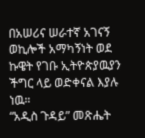በአሠሪና ሠራተኛ አገናኝ ወኪሎች አማካኝነት ወደ ኩዌት የገቡ ኢትዮጵያዉያን ችግር ላይ ወድቀናል እያሉ ነዉ።
“አዲስ ጉዳይ” መጽሔት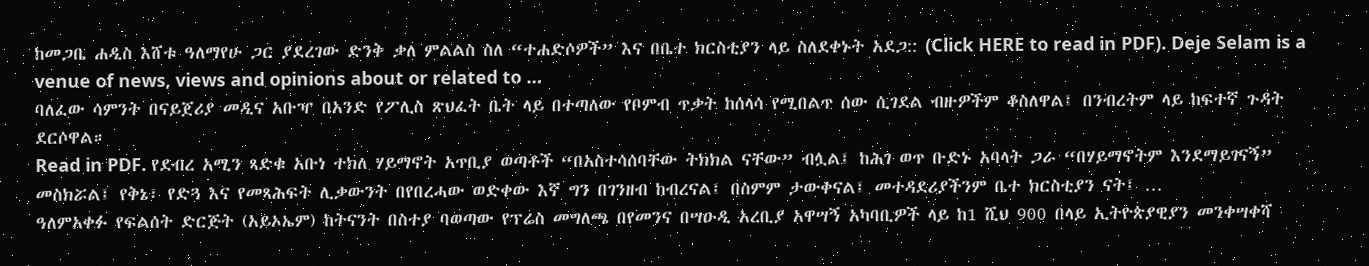ከመጋቤ ሐዲስ እሸቱ ዓለማየሁ ጋር ያደረገው ድንቅ ቃለ ምልልስ ስለ “ተሐድሶዎች” እና በቤተ ክርስቲያን ላይ ስለደቀኑት አደጋ:: (Click HERE to read in PDF). Deje Selam is a venue of news, views and opinions about or related to …
ባለፈው ሳምንት በናይጀሪያ መዲና አቡዣ በአንድ የፖሊስ ጽህፈት ቤት ላይ በተጣለው የቦምብ ጥቃት ከሰላሳ የሚበልጥ ሰው ሲገደል ብዙዎችም ቆስለዋል፤ በንብረትም ላይ ከፍተኛ ጉዳት ደርሶዋል።
Read in PDF. የደብረ አሚን ጻድቁ አቡነ ተክለ ሃይማኖት አጥቢያ ወጣቶች “በአስተሳሰባቸው ትክክል ናቸው” ብሏል፤ ከሕገ ወጥ ቡድኑ አባላት ጋራ “በሃይማኖትም እንደማይገናኝ” መስክሯል፤ የቅኔ፣ የድጓ እና የመጻሕፍት ሊቃውንት በየበረሓው ወድቀው እኛ ግን በገንዘብ ከብረናል፤ በስምም ታውቀናል፤ መተዳደሪያችንም ቤተ ክርስቲያን ናት፤ …
ዓለምአቀፉ የፍልሰት ድርጅት (አይኦኤም) ከትናንት በስተያ ባወጣው የፕሬስ መግለጫ በየመንና በሣዑዲ አረቢያ አዋሣኝ አካባቢዎች ላይ ከ1 ሺህ 900 በላይ ኢትዮጵያዊያን መንቀሣቀሻ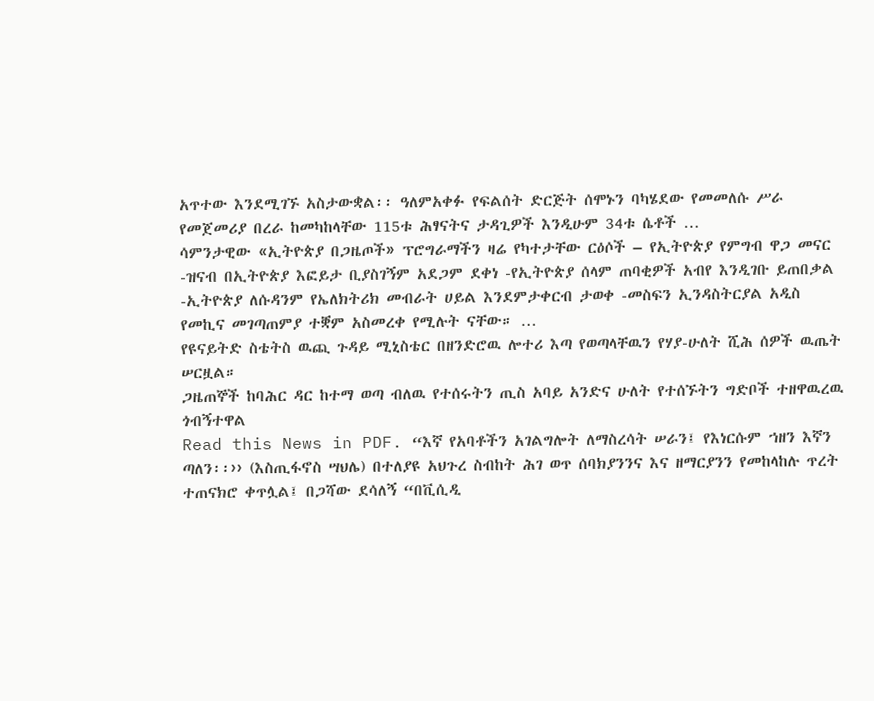አጥተው እንደሚገኙ አስታውቋል፡፡ ዓለምአቀፉ የፍልሰት ድርጅት ሰሞኑን ባካሄደው የመመለሱ ሥራ የመጀመሪያ በረራ ከመካከላቸው 115ቱ ሕፃናትና ታዳጊዎች እንዲሁም 34ቱ ሴቶች …
ሳምንታዊው «ኢትዮጵያ በጋዜጦች» ፕሮግራማችን ዛሬ የካተታቸው ርዕሶች – የኢትዮጵያ የምግብ ዋጋ መናር -ዝናብ በኢትዮጵያ እፎይታ ቢያስገኝም አደጋም ደቀነ -የኢትዮጵያ ሰላም ጠባቂዎች አብየ እንዲገቡ ይጠበቃል -ኢትዮጵያ ለሱዳንም የኤለክትሪክ መብራት ሀይል እንደምታቀርብ ታወቀ -መስፍን ኢንዳስትርያል አዲስ የመኪና መገጣጠምያ ተቛም አስመረቀ የሚሉት ናቸው። …
የዩናይትድ ስቴትስ ዉጪ ጉዳይ ሚኒስቴር በዘንድሮዉ ሎተሪ እጣ የወጣላቸዉን የሃያ-ሁለት ሺሕ ሰዎች ዉጤት ሠርዟል።
ጋዜጠኞች ከባሕር ዳር ከተማ ወጣ ብለዉ የተሰሩትን ጢስ አባይ አንድና ሁለት የተሰኙትን ግድቦች ተዘዋዉረዉ ጎብኝተዋል
Read this News in PDF. “እኛ የአባቶችን አገልግሎት ለማስረሳት ሠራን፤ የእነርሱም ኀዘን እኛን ጣለን፡፡›› (እስጢፋኖስ ሣህሌ) በተለያዩ አህጉረ ስብከት ሕገ ወጥ ሰባክያንንና እና ዘማርያንን የመከላከሉ ጥረት ተጠናክሮ ቀጥሏል፤ በጋሻው ደሳለኝ “በቪሲዲ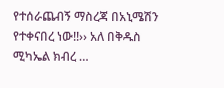የተሰራጨብኝ ማስረጃ በአኒሜሽን የተቀናበረ ነው!!›› አለ በቅዱስ ሚካኤል ክብረ …